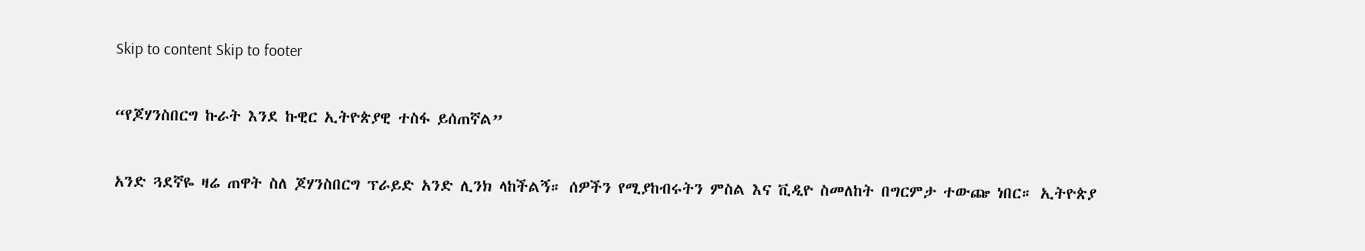Skip to content Skip to footer

“የጆሃንስበርግ ኩራት እንደ ኩዊር ኢትዮጵያዊ ተስፋ ይሰጠኛል”

አንድ ጓደኛዬ ዛሬ ጠዋት ስለ ጆሃንስበርግ ፕራይድ አንድ ሊንክ ላከችልኝ። ሰዎችን የሚያከብሩትን ምስል እና ቪዲዮ ስመለከት በግርምታ ተውጬ ነበር። ኢትዮጵያ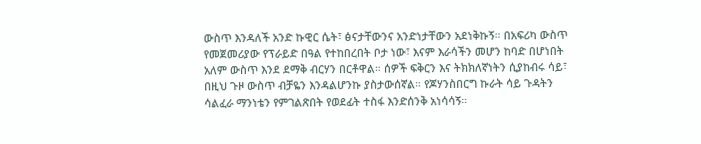ውስጥ እንዳለች አንድ ኩዊር ሴት፣ ፅናታቸውንና አንድነታቸውን አደነቅኩኝ። በአፍሪካ ውስጥ የመጀመሪያው የፕራይድ በዓል የተከበረበት ቦታ ነው፣ እናም እራሳችን መሆን ከባድ በሆነበት አለም ውስጥ እንደ ደማቅ ብርሃን በርቶዋል። ሰዎች ፍቅርን እና ትክክለኛነትን ሲያከብሩ ሳይ፣ በዚህ ጉዞ ውስጥ ብቻዬን እንዳልሆንኩ ያስታውሰኛል። የጆሃንስበርግ ኩራት ሳይ ጉዳትን ሳልፈራ ማንነቴን የምገልጽበት የወደፊት ተስፋ እንድሰንቅ አነሳሳኝ።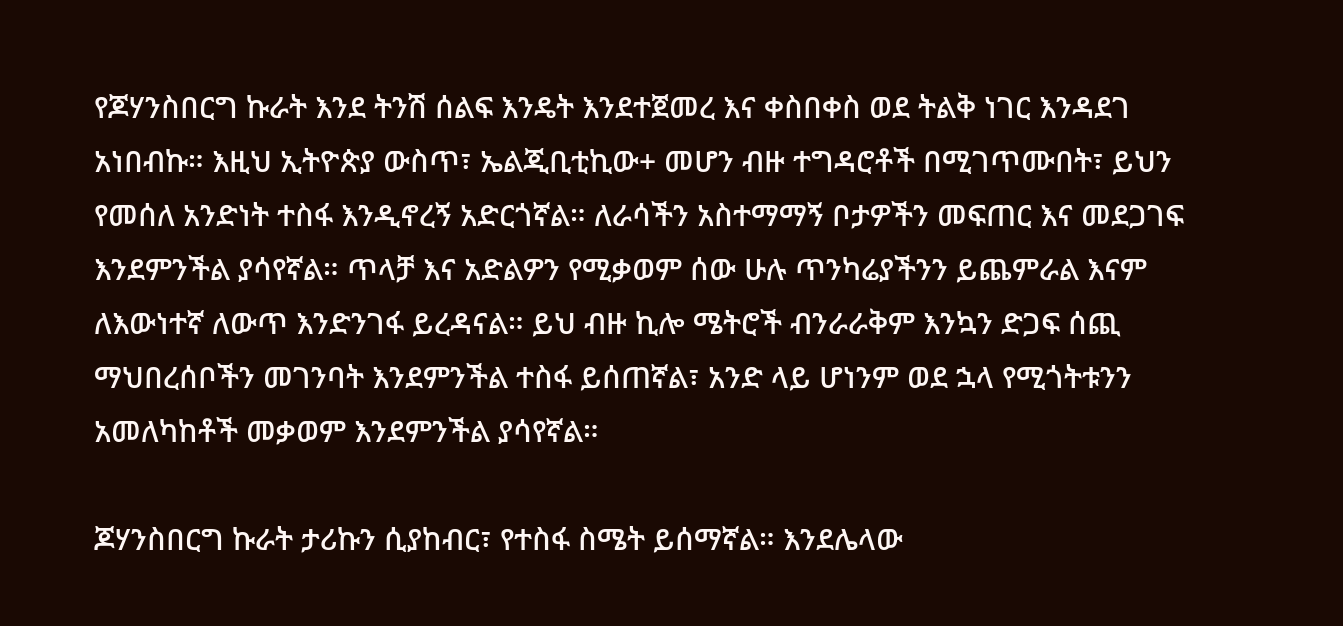የጆሃንስበርግ ኩራት እንደ ትንሽ ሰልፍ እንዴት እንደተጀመረ እና ቀስበቀስ ወደ ትልቅ ነገር እንዳደገ አነበብኩ። እዚህ ኢትዮጵያ ውስጥ፣ ኤልጂቢቲኪው+ መሆን ብዙ ተግዳሮቶች በሚገጥሙበት፣ ይህን የመሰለ አንድነት ተስፋ እንዲኖረኝ አድርጎኛል። ለራሳችን አስተማማኝ ቦታዎችን መፍጠር እና መደጋገፍ እንደምንችል ያሳየኛል። ጥላቻ እና አድልዎን የሚቃወም ሰው ሁሉ ጥንካሬያችንን ይጨምራል እናም ለእውነተኛ ለውጥ እንድንገፋ ይረዳናል። ይህ ብዙ ኪሎ ሜትሮች ብንራራቅም እንኳን ድጋፍ ሰጪ ማህበረሰቦችን መገንባት እንደምንችል ተስፋ ይሰጠኛል፣ አንድ ላይ ሆነንም ወደ ኋላ የሚጎትቱንን አመለካከቶች መቃወም እንደምንችል ያሳየኛል።

ጆሃንስበርግ ኩራት ታሪኩን ሲያከብር፣ የተስፋ ስሜት ይሰማኛል። እንደሌላው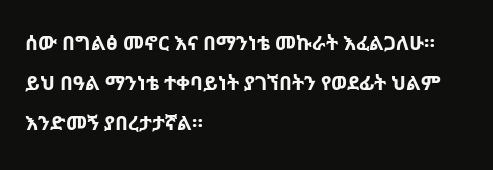ሰው በግልፅ መኖር እና በማንነቴ መኩራት እፈልጋለሁ። ይህ በዓል ማንነቴ ተቀባይነት ያገኘበትን የወደፊት ህልም እንድመኝ ያበረታታኛል።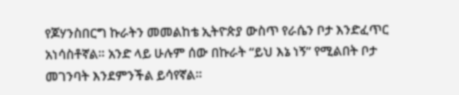የጆሃንስበርግ ኩራትን መመልከቴ ኢትዮጵያ ውስጥ የራሴን ቦታ እንድፈጥር አነሳስቶኛል። አንድ ላይ ሁሉም ሰው በኩራት “ይህ እኔ ነኝ” የሚልበት ቦታ መገንባት እንደምንችል ይሳየኛል።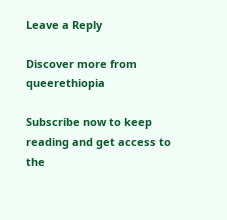Leave a Reply

Discover more from queerethiopia

Subscribe now to keep reading and get access to the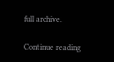full archive.

Continue reading